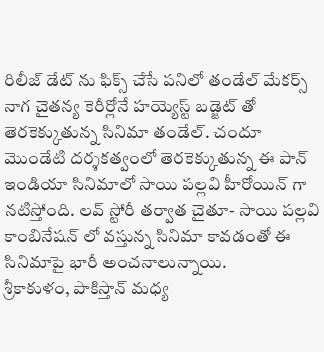రిలీజ్ డేట్ ను ఫిక్స్ చేసే పనిలో తండేల్ మేకర్స్
నాగ చైతన్య కెరీర్లోనే హయ్యెస్ట్ బడ్జెట్ తో తెరకెక్కుతున్న సినిమా తండేల్. చందూ మొండేటి దర్శకత్వంలో తెరకెక్కుతున్న ఈ పాన్ ఇండియా సినిమాలో సాయి పల్లవి హీరోయిన్ గా నటిస్తోంది. లవ్ స్టోరీ తర్వాత చైతూ- సాయి పల్లవి కాంబినేషన్ లో వస్తున్న సినిమా కావడంతో ఈ సినిమాపై భారీ అంచనాలున్నాయి.
శ్రీకాకుళం, పాకిస్తాన్ మధ్య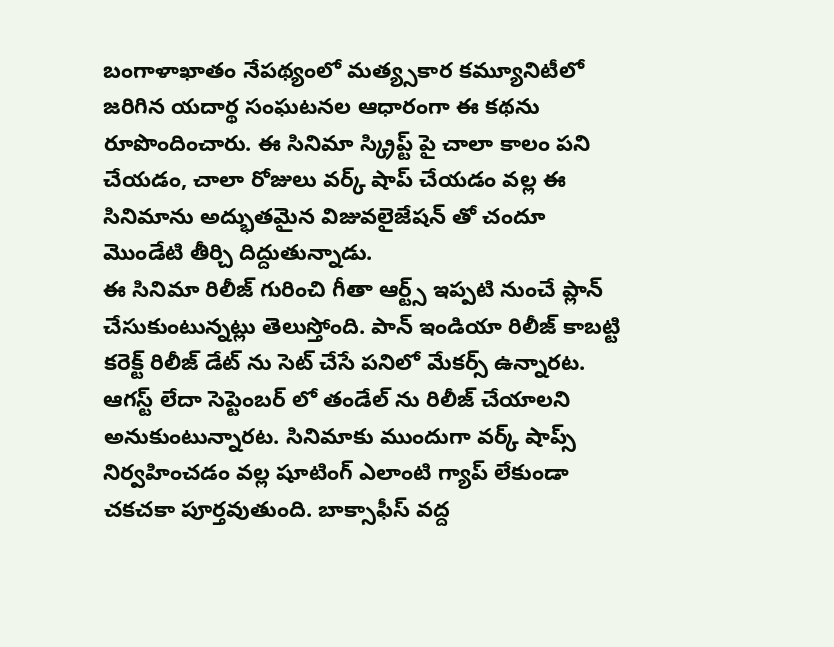బంగాళాఖాతం నేపథ్యంలో మత్య్సకార కమ్యూనిటీలో జరిగిన యదార్థ సంఘటనల ఆధారంగా ఈ కథను రూపొందించారు. ఈ సినిమా స్క్రిప్ట్ పై చాలా కాలం పని చేయడం, చాలా రోజులు వర్క్ షాప్ చేయడం వల్ల ఈ సినిమాను అద్భుతమైన విజువలైజేషన్ తో చందూ మొండేటి తీర్చి దిద్దుతున్నాడు.
ఈ సినిమా రిలీజ్ గురించి గీతా ఆర్ట్స్ ఇప్పటి నుంచే ప్లాన్ చేసుకుంటున్నట్లు తెలుస్తోంది. పాన్ ఇండియా రిలీజ్ కాబట్టి కరెక్ట్ రిలీజ్ డేట్ ను సెట్ చేసే పనిలో మేకర్స్ ఉన్నారట. ఆగస్ట్ లేదా సెప్టెంబర్ లో తండేల్ ను రిలీజ్ చేయాలని అనుకుంటున్నారట. సినిమాకు ముందుగా వర్క్ షాప్స్ నిర్వహించడం వల్ల షూటింగ్ ఎలాంటి గ్యాప్ లేకుండా చకచకా పూర్తవుతుంది. బాక్సాఫీస్ వద్ద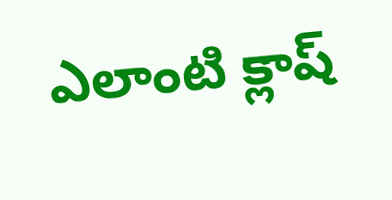ఎలాంటి క్లాష్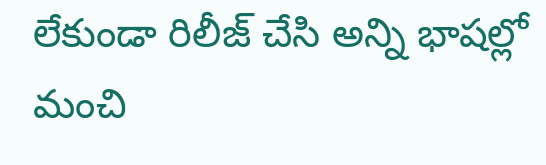లేకుండా రిలీజ్ చేసి అన్ని భాషల్లో మంచి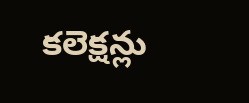కలెక్షన్లు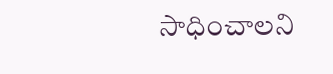సాధించాలని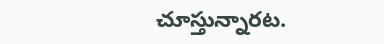చూస్తున్నారట.